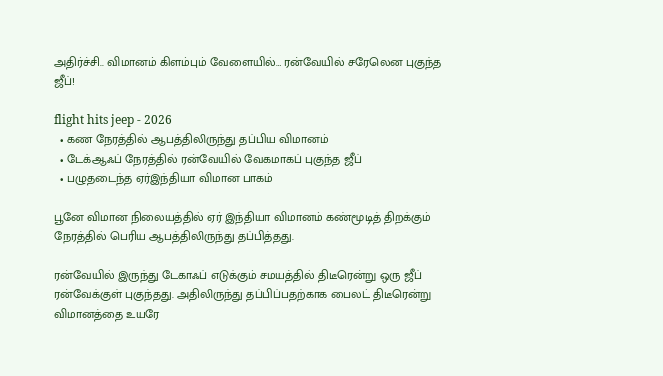அதிர்ச்சி.. விமானம் கிளம்பும் வேளையில்… ரன்வேயில் சரேலென புகுந்த ஜீப்!

flight hits jeep - 2026
  • கண நேரத்தில் ஆபத்திலிருந்து தப்பிய விமானம்
  • டேக்ஆஃப் நேரத்தில் ரன்வேயில் வேகமாகப் புகுந்த ஜீப்
  • பழுதடைந்த ஏர்இந்தியா விமான பாகம்

பூனே விமான நிலையத்தில் ஏர் இந்தியா விமானம் கண்மூடித் திறக்கும் நேரத்தில் பெரிய ஆபத்திலிருந்து தப்பித்தது.

ரன்வேயில் இருந்து டேகாஃப் எடுக்கும் சமயத்தில் திடீரென்று ஒரு ஜீப் ரன்வேக்குள் புகுந்தது. அதிலிருந்து தப்பிப்பதற்காக பைலட் திடீரென்று விமானத்தை உயரே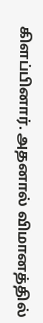கிளப்பினார். அதனால் விமானத்தில்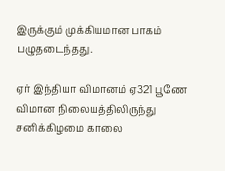இருக்கும் முக்கியமான பாகம் பழுதடைந்தது.

ஏர் இந்தியா விமானம் ஏ321 பூணே விமான நிலையத்திலிருந்து சனிக்கிழமை காலை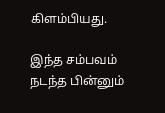கிளம்பியது.

இந்த சம்பவம் நடந்த பின்னும்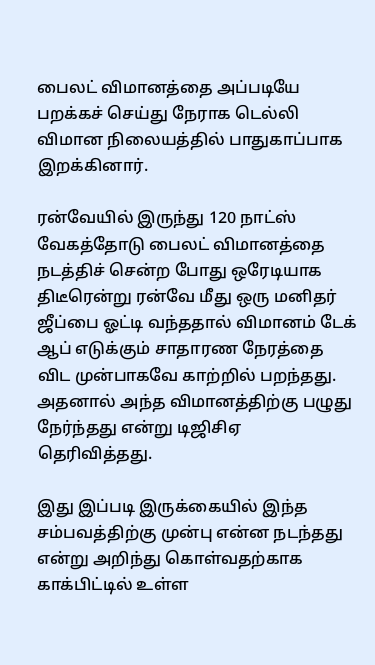பைலட் விமானத்தை அப்படியே பறக்கச் செய்து நேராக டெல்லி விமான நிலையத்தில் பாதுகாப்பாக இறக்கினார்.

ரன்வேயில் இருந்து 120 நாட்ஸ் வேகத்தோடு பைலட் விமானத்தை நடத்திச் சென்ற போது ஒரேடியாக திடீரென்று ரன்வே மீது ஒரு மனிதர் ஜீப்பை ஓட்டி வந்ததால் விமானம் டேக் ஆப் எடுக்கும் சாதாரண நேரத்தை விட முன்பாகவே காற்றில் பறந்தது. அதனால் அந்த விமானத்திற்கு பழுது நேர்ந்தது என்று டிஜிசிஏ தெரிவித்தது.

இது இப்படி இருக்கையில் இந்த சம்பவத்திற்கு முன்பு என்ன நடந்தது என்று அறிந்து கொள்வதற்காக காக்பிட்டில் உள்ள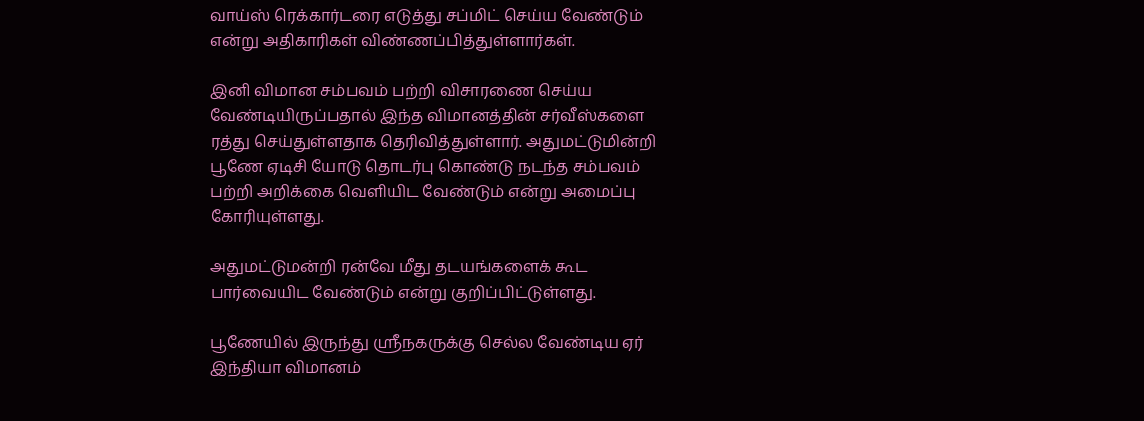வாய்ஸ் ரெக்கார்டரை எடுத்து சப்மிட் செய்ய வேண்டும் என்று அதிகாரிகள் விண்ணப்பித்துள்ளார்கள்.

இனி விமான சம்பவம் பற்றி விசாரணை செய்ய வேண்டியிருப்பதால் இந்த விமானத்தின் சர்வீஸ்களை ரத்து செய்துள்ளதாக தெரிவித்துள்ளார். அதுமட்டுமின்றி பூணே ஏடிசி யோடு தொடர்பு கொண்டு நடந்த சம்பவம் பற்றி அறிக்கை வெளியிட வேண்டும் என்று அமைப்பு கோரியுள்ளது.

அதுமட்டுமன்றி ரன்வே மீது தடயங்களைக் கூட பார்வையிட வேண்டும் என்று குறிப்பிட்டுள்ளது.

பூணேயில் இருந்து ஸ்ரீநகருக்கு செல்ல வேண்டிய ஏர் இந்தியா விமானம்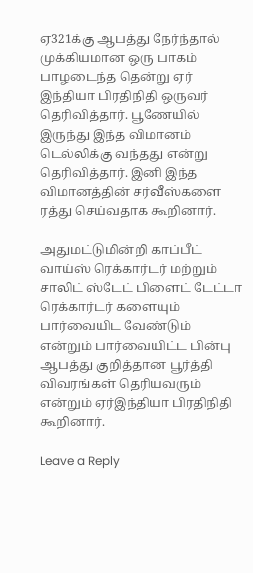ஏ321க்கு ஆபத்து நேர்ந்தால் முக்கியமான ஒரு பாகம் பாழடைந்த தென்று ஏர் இந்தியா பிரதிநிதி ஒருவர் தெரிவித்தார். பூணேயில் இருந்து இந்த விமானம் டெல்லிக்கு வந்தது என்று தெரிவித்தார். இனி இந்த விமானத்தின் சர்வீஸ்களை ரத்து செய்வதாக கூறினார்.

அதுமட்டுமின்றி காப்பீட் வாய்ஸ் ரெக்கார்டர் மற்றும் சாலிட் ஸ்டேட் பிளைட் டேட்டா ரெக்கார்டர் களையும் பார்வையிட வேண்டும் என்றும் பார்வையிட்ட பின்பு ஆபத்து குறித்தான பூர்த்தி விவரங்கள் தெரியவரும் என்றும் ஏர்இந்தியா பிரதிநிதி கூறினார்.

Leave a Reply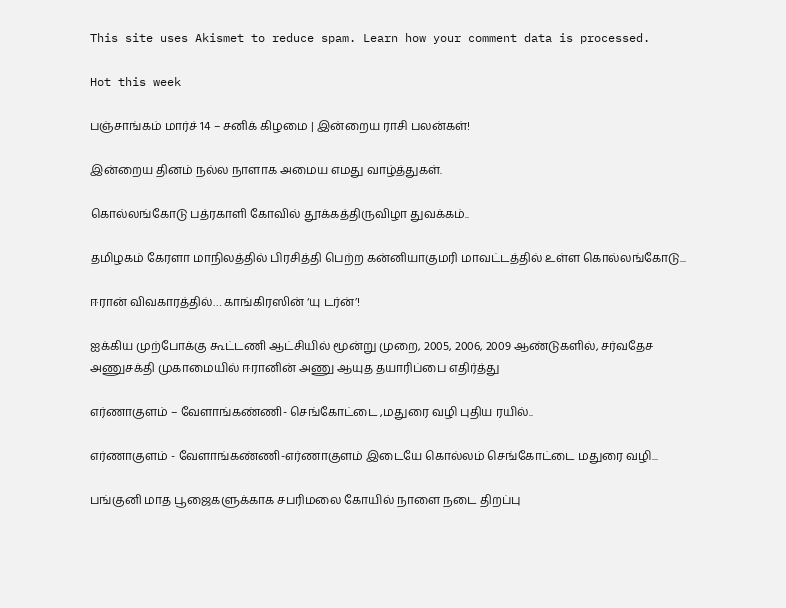This site uses Akismet to reduce spam. Learn how your comment data is processed.

Hot this week

பஞ்சாங்கம் மார்ச் 14 – சனிக் கிழமை | இன்றைய ராசி பலன்கள்!

இன்றைய தினம் நல்ல நாளாக அமைய எமது வாழ்த்துகள்.

கொல்லங்கோடு பத்ரகாளி கோவில் தூக்கத்திருவிழா துவக்கம்..

தமிழகம் கேரளா மாநிலத்தில் பிரசித்தி பெற்ற கன்னியாகுமரி மாவட்டத்தில் உள்ள கொல்லங்கோடு...

ஈரான் விவகாரத்தில்… காங்கிரஸின் ‘யு டர்ன்’!

ஐக்கிய முற்போக்கு கூட்டணி ஆட்சியில் மூன்று முறை, 2005, 2006, 2009 ஆண்டுகளில், சர்வதேச அணுசக்தி முகாமையில் ஈரானின் அணு ஆயுத தயாரிப்பை எதிர்த்து

எர்ணாகுளம் – வேளாங்கண்ணி- செங்கோட்டை ,மதுரை வழி புதிய ரயில்..

எர்ணாகுளம் - வேளாங்கண்ணி-எர்ணாகுளம் இடையே கொல்லம் செங்கோட்டை மதுரை வழி...

பங்குனி மாத பூஜைகளுக்காக சபரிமலை கோயில் நாளை நடை திறப்பு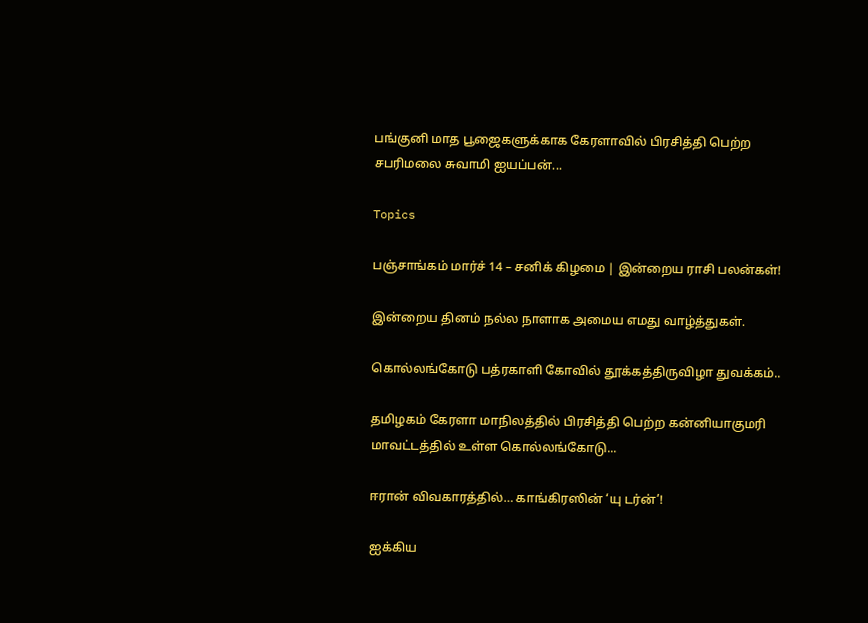பங்குனி மாத பூஜைகளுக்காக கேரளாவில் பிரசித்தி பெற்ற சபரிமலை சுவாமி ஐயப்பன்...

Topics

பஞ்சாங்கம் மார்ச் 14 – சனிக் கிழமை | இன்றைய ராசி பலன்கள்!

இன்றைய தினம் நல்ல நாளாக அமைய எமது வாழ்த்துகள்.

கொல்லங்கோடு பத்ரகாளி கோவில் தூக்கத்திருவிழா துவக்கம்..

தமிழகம் கேரளா மாநிலத்தில் பிரசித்தி பெற்ற கன்னியாகுமரி மாவட்டத்தில் உள்ள கொல்லங்கோடு...

ஈரான் விவகாரத்தில்… காங்கிரஸின் ‘யு டர்ன்’!

ஐக்கிய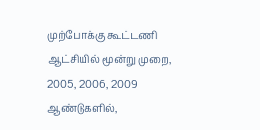முற்போக்கு கூட்டணி ஆட்சியில் மூன்று முறை, 2005, 2006, 2009 ஆண்டுகளில்,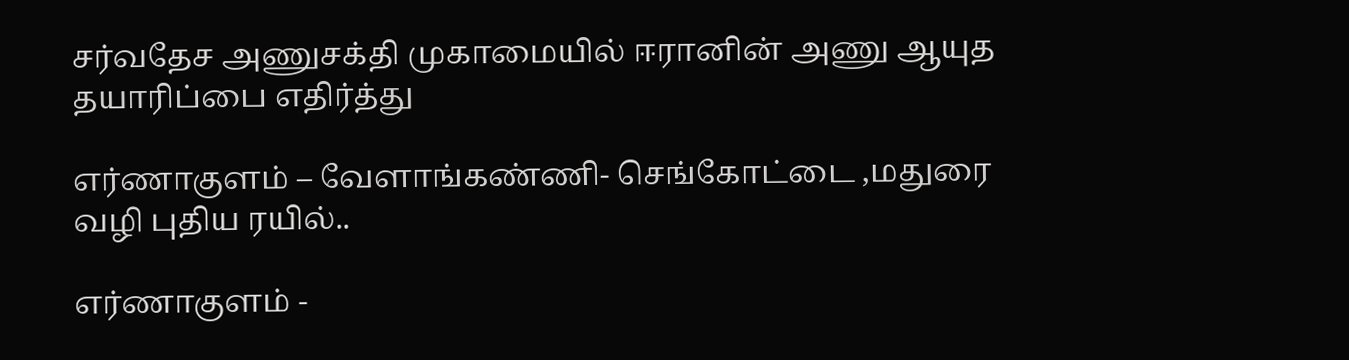சர்வதேச அணுசக்தி முகாமையில் ஈரானின் அணு ஆயுத தயாரிப்பை எதிர்த்து

எர்ணாகுளம் – வேளாங்கண்ணி- செங்கோட்டை ,மதுரை வழி புதிய ரயில்..

எர்ணாகுளம் -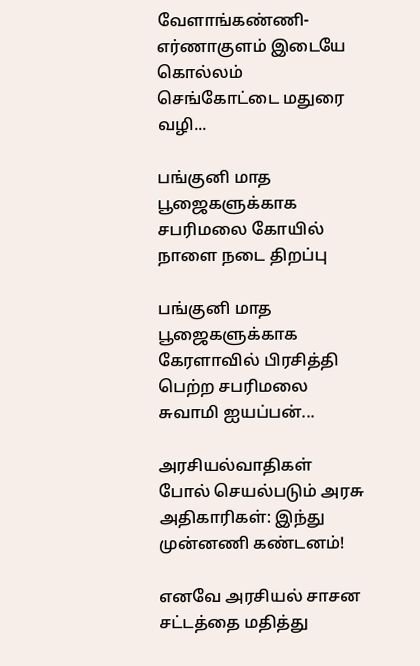வேளாங்கண்ணி-எர்ணாகுளம் இடையே கொல்லம் செங்கோட்டை மதுரை வழி...

பங்குனி மாத பூஜைகளுக்காக சபரிமலை கோயில் நாளை நடை திறப்பு

பங்குனி மாத பூஜைகளுக்காக கேரளாவில் பிரசித்தி பெற்ற சபரிமலை சுவாமி ஐயப்பன்...

அரசியல்வாதிகள் போல் செயல்படும் அரசு அதிகாரிகள்: இந்து முன்னணி கண்டனம்!

எனவே அரசியல் சாசன சட்டத்தை மதித்து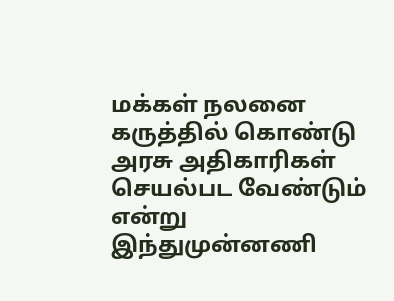மக்கள் நலனை கருத்தில் கொண்டு அரசு அதிகாரிகள் செயல்பட வேண்டும் என்று இந்துமுன்னணி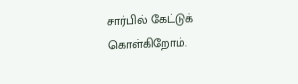சார்பில் கேட்டுக் கொள்கிறோம்.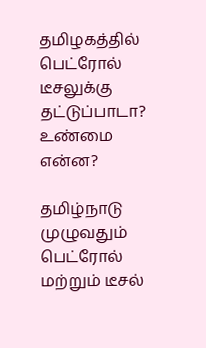தமிழகத்தில் பெட்ரோல் டீசலுக்கு தட்டுப்பாடா? உண்மை என்ன?

தமிழ்நாடு முழுவதும் பெட்ரோல் மற்றும் டீசல்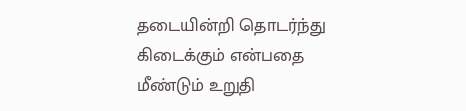தடையின்றி தொடர்ந்து கிடைக்கும் என்பதை மீண்டும் உறுதி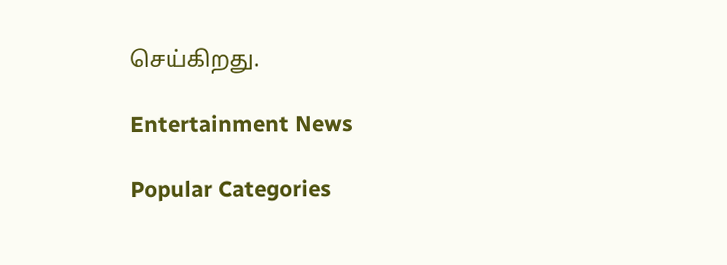செய்கிறது.

Entertainment News

Popular Categories